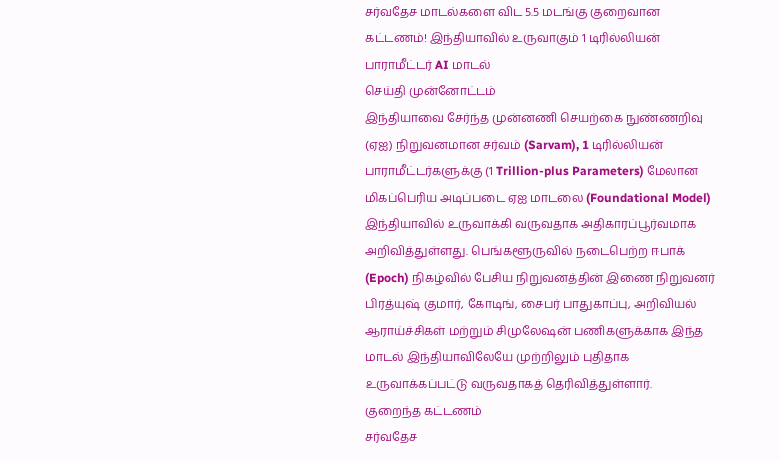சர்வதேச மாடல்களை விட 5.5 மடங்கு குறைவான கட்டணம்! இந்தியாவில் உருவாகும் 1 டிரில்லியன் பாராமீட்டர் AI மாடல்
செய்தி முன்னோட்டம்
இந்தியாவை சேர்ந்த முன்னணி செயற்கை நுண்ணறிவு (ஏஐ) நிறுவனமான சர்வம் (Sarvam), 1 டிரில்லியன் பாராமீட்டர்களுக்கு (1 Trillion-plus Parameters) மேலான மிகப்பெரிய அடிப்படை ஏஐ மாடலை (Foundational Model) இந்தியாவில் உருவாக்கி வருவதாக அதிகாரப்பூர்வமாக அறிவித்துள்ளது. பெங்களூருவில் நடைபெற்ற ஈபாக் (Epoch) நிகழ்வில் பேசிய நிறுவனத்தின் இணை நிறுவனர் பிரத்யுஷ் குமார், கோடிங், சைபர் பாதுகாப்பு, அறிவியல் ஆராய்ச்சிகள் மற்றும் சிமுலேஷன் பணிகளுக்காக இந்த மாடல் இந்தியாவிலேயே முற்றிலும் புதிதாக உருவாக்கப்பட்டு வருவதாகத் தெரிவித்துள்ளார்.
குறைந்த கட்டணம்
சர்வதேச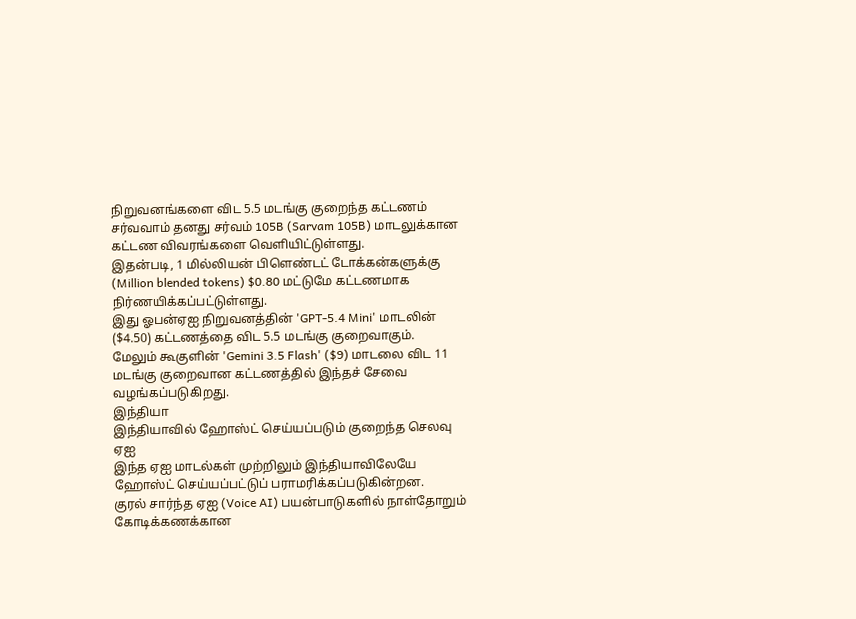நிறுவனங்களை விட 5.5 மடங்கு குறைந்த கட்டணம்
சர்வவாம் தனது சர்வம் 105B (Sarvam 105B) மாடலுக்கான கட்டண விவரங்களை வெளியிட்டுள்ளது.
இதன்படி, 1 மில்லியன் பிளெண்டட் டோக்கன்களுக்கு (Million blended tokens) $0.80 மட்டுமே கட்டணமாக நிர்ணயிக்கப்பட்டுள்ளது.
இது ஓபன்ஏஐ நிறுவனத்தின் 'GPT-5.4 Mini' மாடலின் ($4.50) கட்டணத்தை விட 5.5 மடங்கு குறைவாகும்.
மேலும் கூகுளின் 'Gemini 3.5 Flash' ($9) மாடலை விட 11 மடங்கு குறைவான கட்டணத்தில் இந்தச் சேவை வழங்கப்படுகிறது.
இந்தியா
இந்தியாவில் ஹோஸ்ட் செய்யப்படும் குறைந்த செலவு ஏஐ
இந்த ஏஐ மாடல்கள் முற்றிலும் இந்தியாவிலேயே ஹோஸ்ட் செய்யப்பட்டுப் பராமரிக்கப்படுகின்றன.
குரல் சார்ந்த ஏஐ (Voice AI) பயன்பாடுகளில் நாள்தோறும் கோடிக்கணக்கான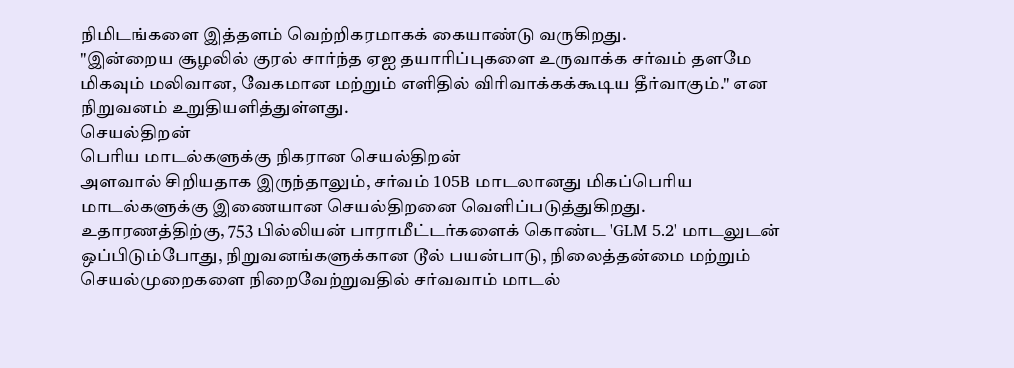நிமிடங்களை இத்தளம் வெற்றிகரமாகக் கையாண்டு வருகிறது.
"இன்றைய சூழலில் குரல் சார்ந்த ஏஐ தயாரிப்புகளை உருவாக்க சர்வம் தளமே மிகவும் மலிவான, வேகமான மற்றும் எளிதில் விரிவாக்கக்கூடிய தீர்வாகும்." என நிறுவனம் உறுதியளித்துள்ளது.
செயல்திறன்
பெரிய மாடல்களுக்கு நிகரான செயல்திறன்
அளவால் சிறியதாக இருந்தாலும், சர்வம் 105B மாடலானது மிகப்பெரிய மாடல்களுக்கு இணையான செயல்திறனை வெளிப்படுத்துகிறது.
உதாரணத்திற்கு, 753 பில்லியன் பாராமீட்டர்களைக் கொண்ட 'GLM 5.2' மாடலுடன் ஒப்பிடும்போது, நிறுவனங்களுக்கான டூல் பயன்பாடு, நிலைத்தன்மை மற்றும் செயல்முறைகளை நிறைவேற்றுவதில் சர்வவாம் மாடல்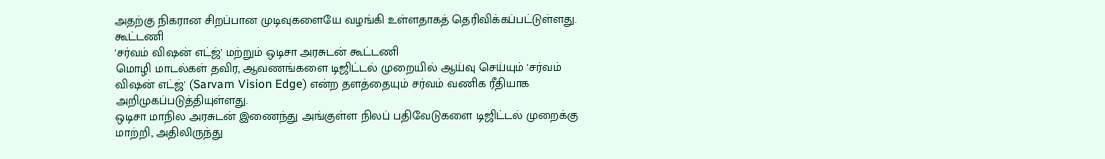அதற்கு நிகரான சிறப்பான முடிவுகளையே வழங்கி உள்ளதாகத் தெரிவிக்கப்பட்டுள்ளது.
கூட்டணி
'சர்வம் விஷன் எட்ஜ்' மற்றும் ஒடிசா அரசுடன் கூட்டணி
மொழி மாடல்கள் தவிர, ஆவணங்களை டிஜிட்டல் முறையில் ஆய்வு செய்யும் 'சர்வம் விஷன் எட்ஜ்' (Sarvam Vision Edge) என்ற தளத்தையும் சர்வம் வணிக ரீதியாக அறிமுகப்படுத்தியுள்ளது.
ஒடிசா மாநில அரசுடன் இணைந்து அங்குள்ள நிலப் பதிவேடுகளை டிஜிட்டல் முறைக்கு மாற்றி, அதிலிருந்து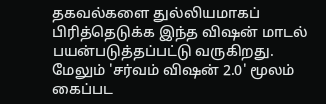தகவல்களை துல்லியமாகப் பிரித்தெடுக்க இந்த விஷன் மாடல் பயன்படுத்தப்பட்டு வருகிறது.
மேலும் 'சர்வம் விஷன் 2.0' மூலம் கைப்பட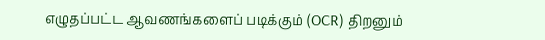எழுதப்பட்ட ஆவணங்களைப் படிக்கும் (OCR) திறனும்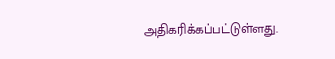அதிகரிக்கப்பட்டுள்ளது.